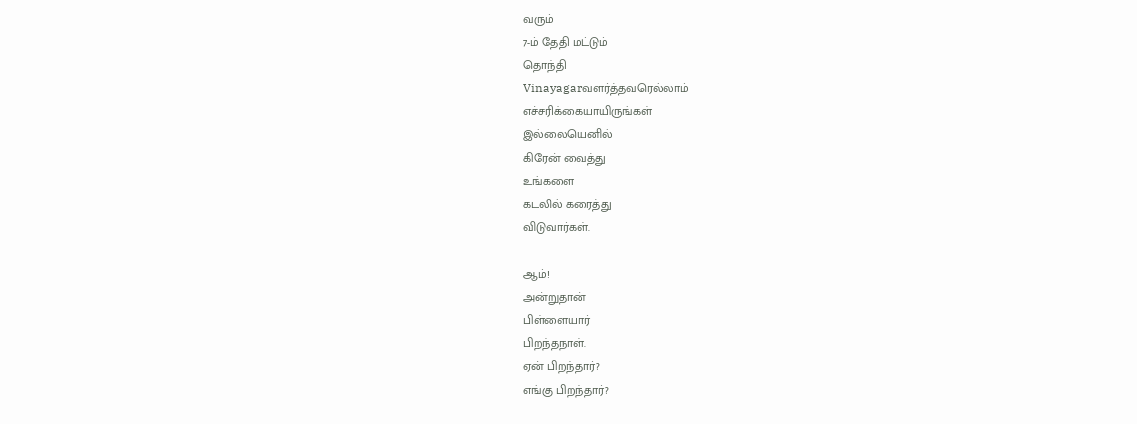வரும்
7-ம் தேதி மட்டும்
தொந்தி
Vinayagarவளர்த்தவரெல்லாம்
எச்சரிக்கையாயிருங்கள்
இல்லையெனில்
கிரேன் வைத்து
உங்களை
கடலில் கரைத்து
விடுவார்கள்.

ஆம்!
அன்றுதான்
பிள்ளையார்
பிறந்தநாள்.
ஏன் பிறந்தார்?
எங்கு பிறந்தார்?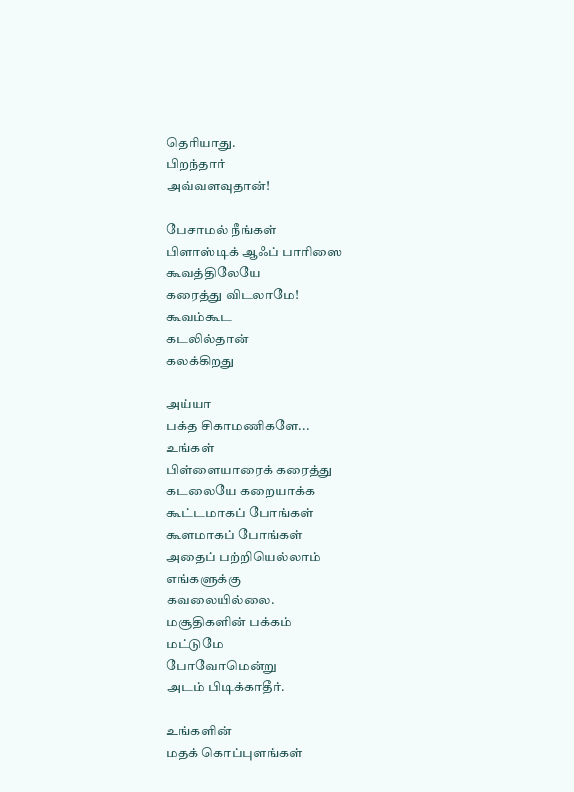தெரியாது.
பிறந்தார்
அவ்வளவுதான்!

பேசாமல் நீங்கள்
பிளாஸ்டிக் ஆஃப் பாரிஸை
கூவத்திலேயே
கரைத்து விடலாமே!
கூவம்கூட
கடலில்தான்
கலக்கிறது

அய்யா
பக்த சிகாமணிகளே...
உங்கள்
பிள்ளையாரைக் கரைத்து
கடலையே கறையாக்க
கூட்டமாகப் போங்கள்
கூளமாகப் போங்கள்
அதைப் பற்றியெல்லாம்
எங்களுக்கு
கவலையில்லை.
மசூதிகளின் பக்கம்
மட்டுமே
போவோமென்று
அடம் பிடிக்காதீர்.

உங்களின்
மதக் கொப்புளங்கள்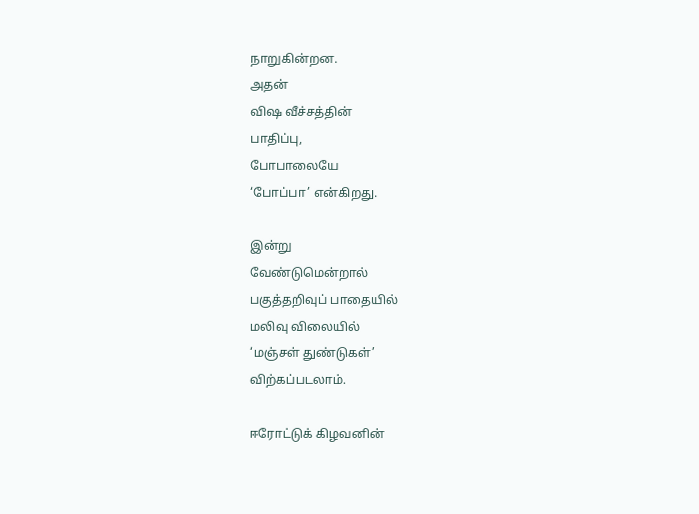நாறுகின்றன.
அதன்
விஷ வீச்சத்தின்
பாதிப்பு,
போபாலையே
‘போப்பா’ என்கிறது.

இன்று
வேண்டுமென்றால்
பகுத்தறிவுப் பாதையில்
மலிவு விலையில்
‘மஞ்சள் துண்டுகள்’
விற்கப்படலாம்.

ஈரோட்டுக் கிழவனின்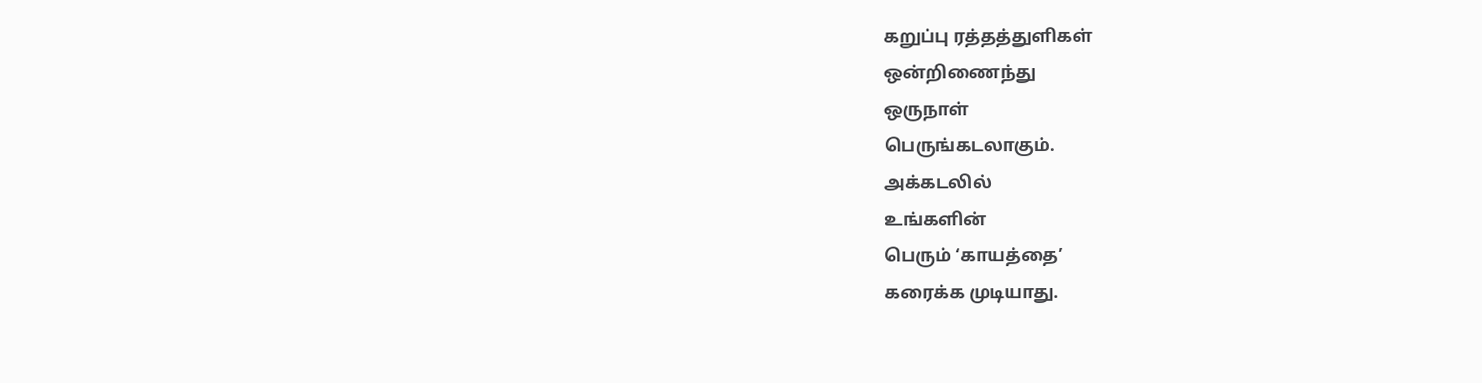கறுப்பு ரத்தத்துளிகள்
ஒன்றிணைந்து
ஒருநாள்
பெருங்கடலாகும்.
அக்கடலில்
உங்களின்
பெரும் ‘காயத்தை’
கரைக்க முடியாது.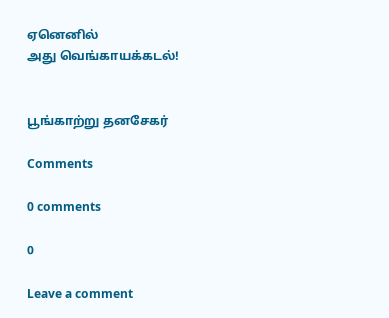ஏனெனில்
அது வெங்காயக்கடல்!


பூங்காற்று தனசேகர்

Comments

0 comments

0

Leave a comment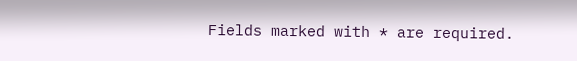Fields marked with * are required.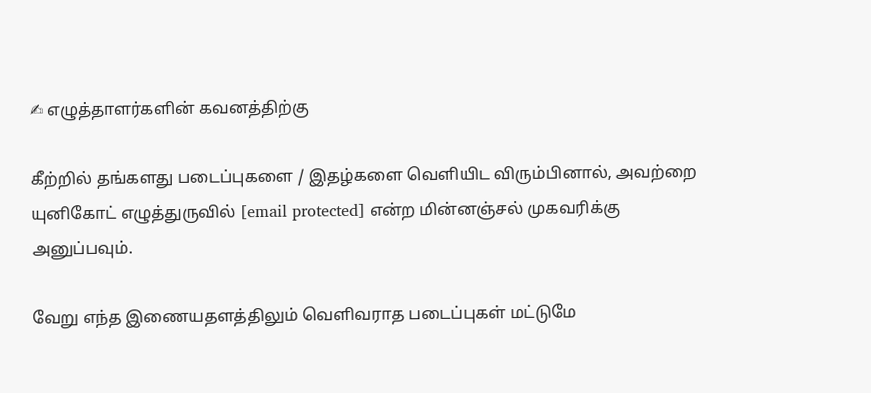✍ எழுத்தாளர்களின் கவனத்திற்கு

கீற்றில் தங்களது படைப்புகளை / இதழ்களை வெளியிட விரும்பினால், அவற்றை யுனிகோட் எழுத்துருவில் [email protected] என்ற மின்னஞ்சல் முகவரிக்கு அனுப்பவும்.

வேறு எந்த இணையதளத்திலும் வெளிவராத படைப்புகள் மட்டுமே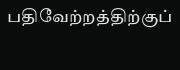பதிவேற்றத்திற்குப்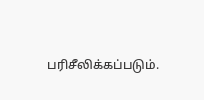பரிசீலிக்கப்படும்.